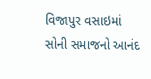વિજાપુર વસાઇમાં સોની સમાજનો આનંદ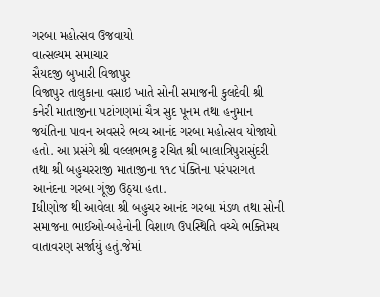ગરબા મહોત્સવ ઉજવાયો
વાત્સલ્યમ સમાચાર
સૈયદજી બુખારી વિજાપુર
વિજાપુર તાલુકાના વસાઇ ખાતે સોની સમાજની કુલદેવી શ્રી કનેરી માતાજીના પટાંગણમાં ચૈત્ર સુદ પૂનમ તથા હનુમાન જયંતિના પાવન અવસરે ભવ્ય આનંદ ગરબા મહોત્સવ યોજાયો હતો. આ પ્રસંગે શ્રી વલ્લભભટ્ટ રચિત શ્રી બાલાત્રિપુરાસુંદરી તથા શ્રી બહુચરરાજી માતાજીના ૧૧૮ પંક્તિના પરંપરાગત આનંદના ગરબા ગૂંજી ઉઠ્યા હતા.
Iધીણોજ થી આવેલા શ્રી બહુચર આનંદ ગરબા મંડળ તથા સોની સમાજના ભાઈઓ-બહેનોની વિશાળ ઉપસ્થિતિ વચ્ચે ભક્તિમય વાતાવરણ સર્જાયું હતું.જેમાં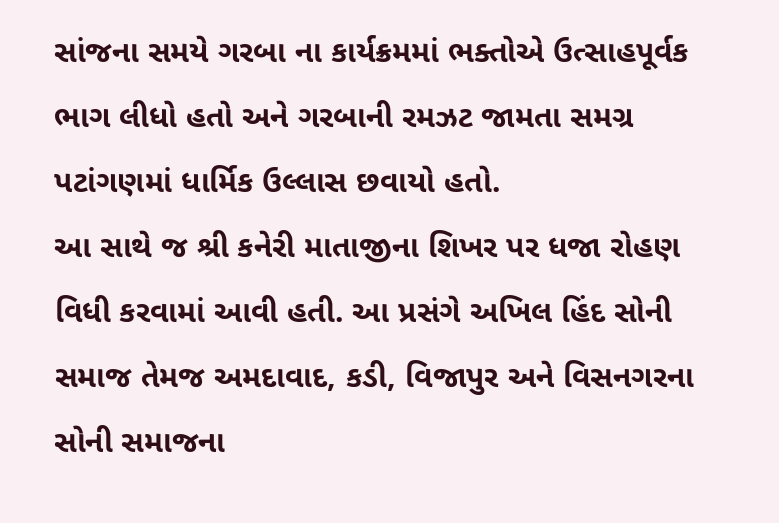સાંજના સમયે ગરબા ના કાર્યક્રમમાં ભક્તોએ ઉત્સાહપૂર્વક ભાગ લીધો હતો અને ગરબાની રમઝટ જામતા સમગ્ર પટાંગણમાં ધાર્મિક ઉલ્લાસ છવાયો હતો.
આ સાથે જ શ્રી કનેરી માતાજીના શિખર પર ધજા રોહણ વિધી કરવામાં આવી હતી. આ પ્રસંગે અખિલ હિંદ સોની સમાજ તેમજ અમદાવાદ, કડી, વિજાપુર અને વિસનગરના સોની સમાજના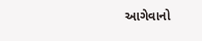આગેવાનો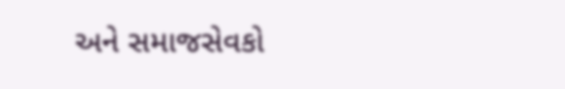અને સમાજસેવકો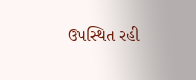ઉપસ્થિત રહી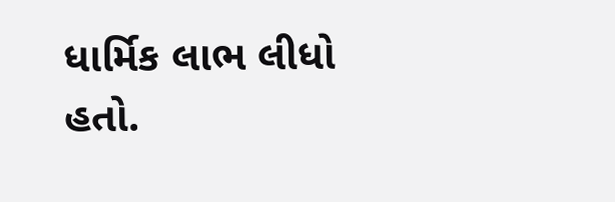ધાર્મિક લાભ લીધો હતો.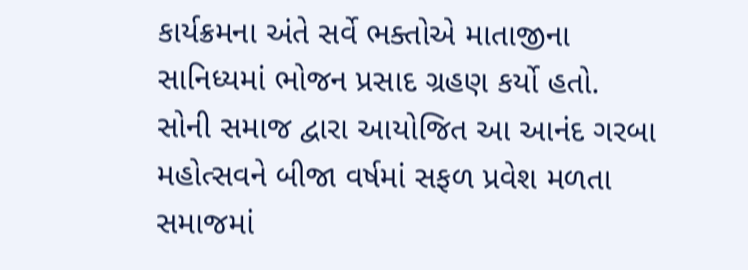કાર્યક્રમના અંતે સર્વે ભક્તોએ માતાજીના સાનિધ્યમાં ભોજન પ્રસાદ ગ્રહણ કર્યો હતો. સોની સમાજ દ્વારા આયોજિત આ આનંદ ગરબા મહોત્સવને બીજા વર્ષમાં સફળ પ્રવેશ મળતા સમાજમાં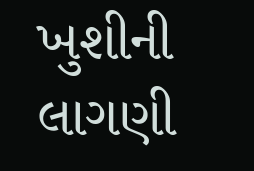ખુશીની લાગણી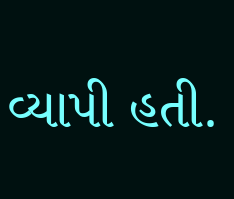વ્યાપી હતી.